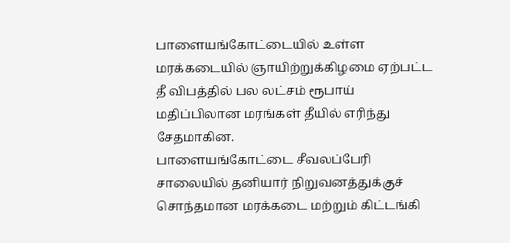பாளையங்கோட்டையில் உள்ள மரக்கடையில் ஞாயிற்றுக்கிழமை ஏற்பட்ட தீ விபத்தில் பல லட்சம் ரூபாய் மதிப்பிலான மரங்கள் தீயில் எரிந்து சேதமாகின.
பாளையங்கோட்டை சீவலப்பேரி சாலையில் தனியார் நிறுவனத்துக்குச் சொந்தமான மரக்கடை மற்றும் கிட்டங்கி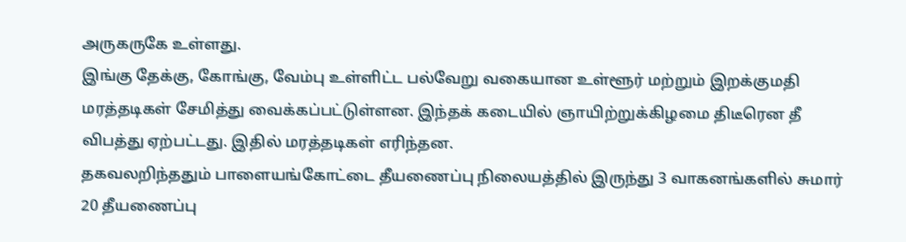அருகருகே உள்ளது.
இங்கு தேக்கு, கோங்கு, வேம்பு உள்ளிட்ட பல்வேறு வகையான உள்ளூர் மற்றும் இறக்குமதி மரத்தடிகள் சேமித்து வைக்கப்பட்டுள்ளன. இந்தக் கடையில் ஞாயிற்றுக்கிழமை திடீரென தீ விபத்து ஏற்பட்டது. இதில் மரத்தடிகள் எரிந்தன.
தகவலறிந்ததும் பாளையங்கோட்டை தீயணைப்பு நிலையத்தில் இருந்து 3 வாகனங்களில் சுமார் 20 தீயணைப்பு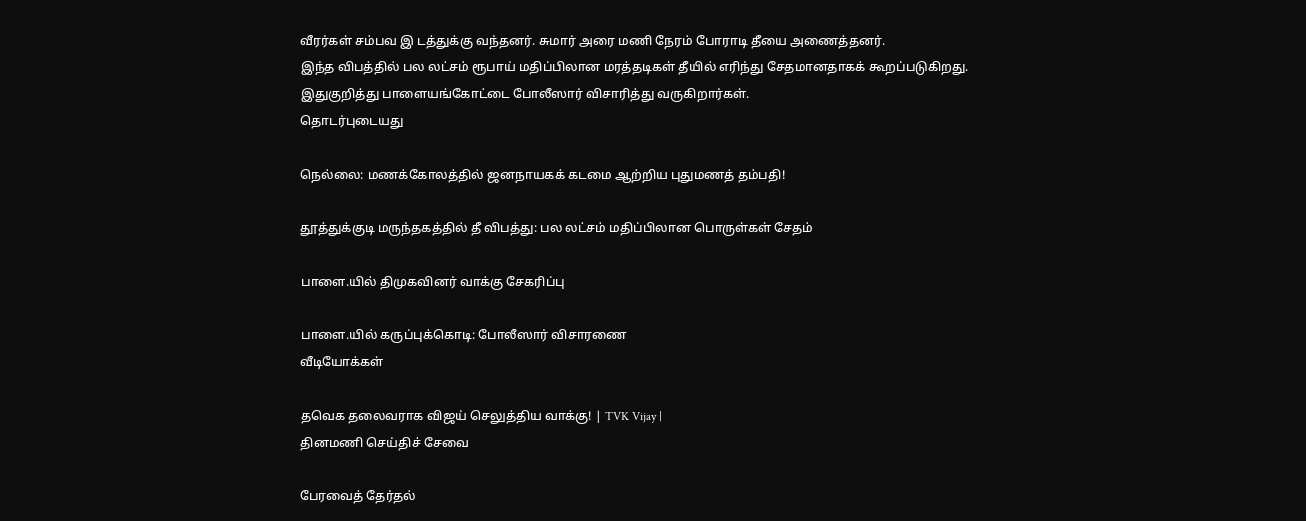வீரர்கள் சம்பவ இ டத்துக்கு வந்தனர். சுமார் அரை மணி நேரம் போராடி தீயை அணைத்தனர்.
இந்த விபத்தில் பல லட்சம் ரூபாய் மதிப்பிலான மரத்தடிகள் தீயில் எரிந்து சேதமானதாகக் கூறப்படுகிறது. இதுகுறித்து பாளையங்கோட்டை போலீஸார் விசாரித்து வருகிறார்கள்.
தொடர்புடையது

நெல்லை: மணக்கோலத்தில் ஜனநாயகக் கடமை ஆற்றிய புதுமணத் தம்பதி!

தூத்துக்குடி மருந்தகத்தில் தீ விபத்து: பல லட்சம் மதிப்பிலான பொருள்கள் சேதம்

பாளை.யில் திமுகவினர் வாக்கு சேகரிப்பு

பாளை.யில் கருப்புக்கொடி: போலீஸார் விசாரணை
வீடியோக்கள்

தவெக தலைவராக விஜய் செலுத்திய வாக்கு! | TVK Vijay |
தினமணி செய்திச் சேவை

பேரவைத் தேர்தல்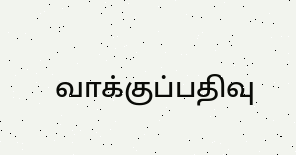வாக்குப்பதிவு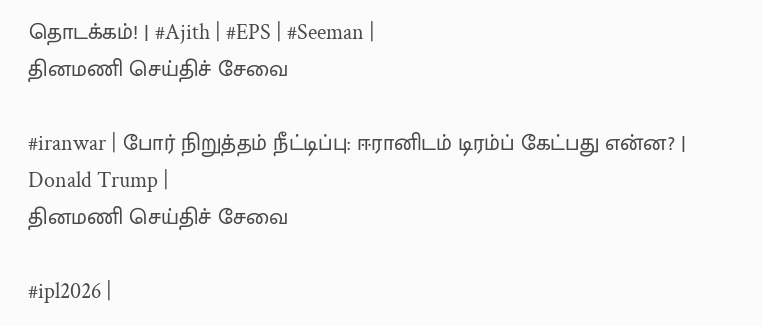தொடக்கம்! | #Ajith | #EPS | #Seeman |
தினமணி செய்திச் சேவை

#iranwar | போர் நிறுத்தம் நீட்டிப்பு: ஈரானிடம் டிரம்ப் கேட்பது என்ன? | Donald Trump |
தினமணி செய்திச் சேவை

#ipl2026 |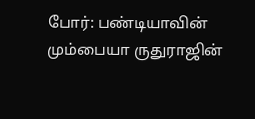போர்: பண்டியாவின் மும்பையா ருதுராஜின்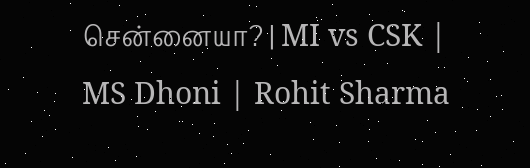சென்னையா? | MI vs CSK | MS Dhoni | Rohit Sharma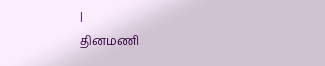|
தினமணி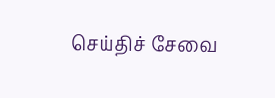செய்திச் சேவை